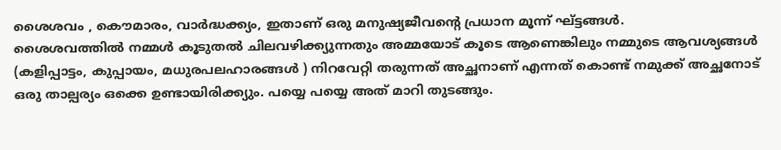ശൈശവം , കൌമാരം, വാർദ്ധക്ക്യം, ഇതാണ് ഒരു മനുഷ്യജീവന്റെ പ്രധാന മൂന്ന് ഘ്ട്ടങ്ങൾ.
ശൈശവത്തിൽ നമ്മൾ കൂടുതൽ ചിലവഴിക്ക്യുന്നതും അമ്മയോട് കൂടെ ആണെങ്കിലും നമ്മുടെ ആവശ്യങ്ങൾ (കളിപ്പാട്ടം, കുപ്പായം, മധുരപലഹാരങ്ങൾ ) നിറവേറ്റി തരുന്നത് അച്ഛനാണ് എന്നത് കൊണ്ട് നമുക്ക് അച്ഛനോട് ഒരു താല്പര്യം ഒക്കെ ഉണ്ടായിരിക്ക്യും. പയ്യെ പയ്യെ അത് മാറി തുടങ്ങും.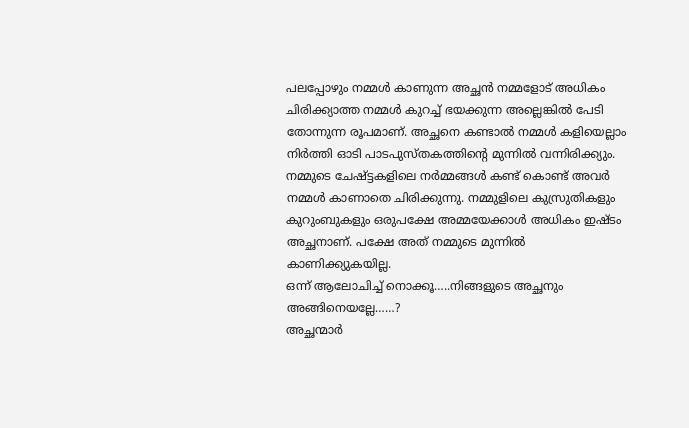പലപ്പോഴും നമ്മൾ കാണുന്ന അച്ഛൻ നമ്മളോട് അധികം ചിരിക്ക്യാത്ത നമ്മൾ കുറച്ച് ഭയക്കുന്ന അല്ലെങ്കിൽ പേടി തോന്നുന്ന രൂപമാണ്. അച്ഛനെ കണ്ടാൽ നമ്മൾ കളിയെല്ലാം നിർത്തി ഓടി പാടപുസ്തകത്തിന്റെ മുന്നിൽ വന്നിരിക്ക്യും.
നമ്മുടെ ചേഷ്ട്ടകളിലെ നർമ്മങ്ങൾ കണ്ട് കൊണ്ട് അവർ നമ്മൾ കാണാതെ ചിരിക്കുന്നു. നമ്മുളിലെ കുസ്രുതികളും കുറുംബുകളും ഒരുപക്ഷേ അമ്മയേക്കാൾ അധികം ഇഷ്ടം അച്ഛനാണ്. പക്ഷേ അത് നമ്മുടെ മുന്നിൽ കാണിക്ക്യുകയില്ല.
ഒന്ന് ആലോചിച്ച് നൊക്കൂ…..നിങ്ങളുടെ അച്ഛനും അങ്ങിനെയല്ലേ……?
അച്ഛന്മാർ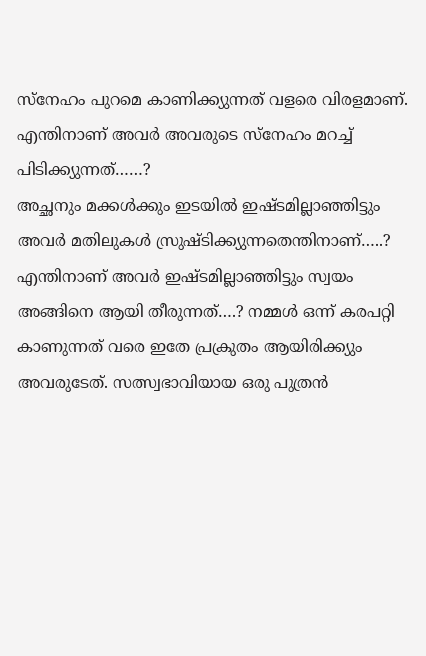സ്നേഹം പുറമെ കാണിക്ക്യുന്നത് വളരെ വിരളമാണ്.
എന്തിനാണ് അവർ അവരുടെ സ്നേഹം മറച്ച് പിടിക്ക്യുന്നത്……?
അച്ഛനും മക്കൾക്കും ഇടയിൽ ഇഷ്ടമില്ലാഞ്ഞിട്ടും അവർ മതിലുകൾ സ്രുഷ്ടിക്ക്യുന്നതെന്തിനാണ്…..?
എന്തിനാണ് അവർ ഇഷ്ടമില്ലാഞ്ഞിട്ടും സ്വയം അങ്ങിനെ ആയി തീരുന്നത്….? നമ്മൾ ഒന്ന് കരപറ്റി കാണുന്നത് വരെ ഇതേ പ്രക്രുതം ആയിരിക്ക്യും അവരുടേത്. സത്സ്വഭാവിയായ ഒരു പുത്രൻ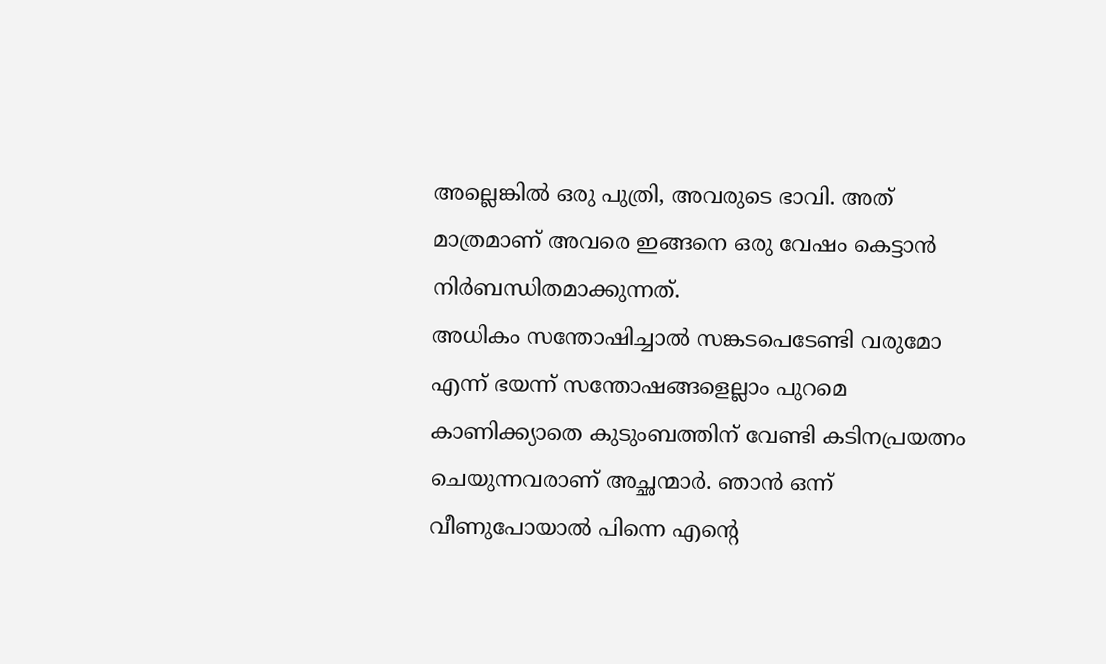അല്ലെങ്കിൽ ഒരു പുത്രി, അവരുടെ ഭാവി. അത് മാത്രമാണ് അവരെ ഇങ്ങനെ ഒരു വേഷം കെട്ടാൻ നിർബന്ധിതമാക്കുന്നത്.
അധികം സന്തോഷിച്ചാൽ സങ്കടപെടേണ്ടി വരുമോ എന്ന് ഭയന്ന് സന്തോഷങ്ങളെല്ലാം പുറമെ കാണിക്ക്യാതെ കുടുംബത്തിന് വേണ്ടി കടിനപ്രയത്നം ചെയുന്നവരാണ് അച്ഛന്മാർ. ഞാൻ ഒന്ന് വീണുപോയാൽ പിന്നെ എന്റെ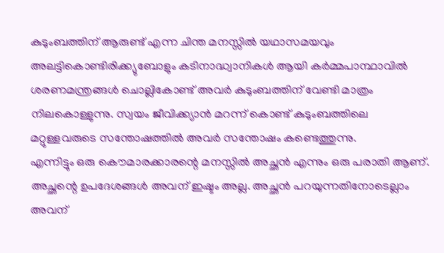കുടുംബത്തിന് ആരുണ്ട് എന്ന ചിന്ത മനസ്സിൽ യഥാസമയവും അലട്ടികൊണ്ടിരിക്ക്യുബോളും കടിനാദ്ധ്വാനികൾ ആയി കർമ്മപാന്ഥാവിൽ ശരണമന്ത്രങ്ങൾ ചൊല്ലികോണ്ട് അവർ കുടുംബത്തിന് വേണ്ടി മാത്രം നിലകൊള്ളുന്നു. സ്വയം ജീവിക്ക്യാൻ മറന്ന് കൊണ്ട് കുടുംബത്തിലെ മറ്റുള്ളവരുടെ സന്തോഷത്തിൽ അവർ സന്തോഷം കണ്ടെത്തുന്നു.
എന്നിട്ടും ഒരു കൌമാരക്കാരന്റെ മനസ്സിൽ അച്ഛൻ എന്നും ഒരു പരാതി ആണ്. അച്ഛന്റെ ഉപദേശങ്ങൾ അവന് ഇഷ്ടം അല്ല. അച്ഛൻ പറയുന്നതിനോടെല്ലാം അവന്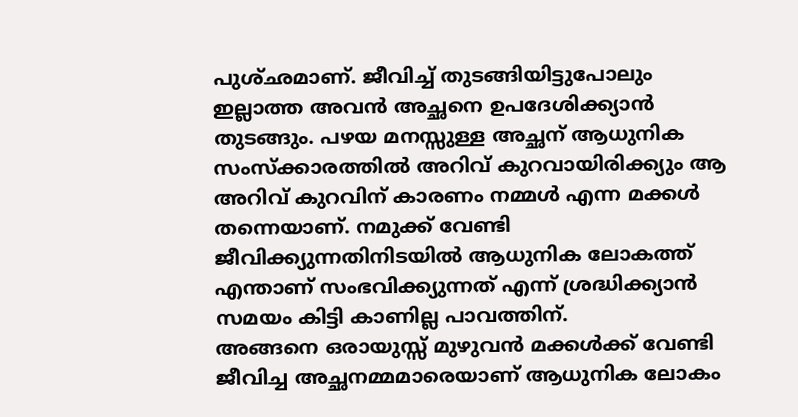പുശ്ഛമാണ്. ജീവിച്ച് തുടങ്ങിയിട്ടുപോലും ഇല്ലാത്ത അവൻ അച്ഛനെ ഉപദേശിക്ക്യാൻ തുടങ്ങും. പഴയ മനസ്സുള്ള അച്ഛന് ആധുനിക സംസ്ക്കാരത്തിൽ അറിവ് കുറവായിരിക്ക്യും ആ അറിവ് കുറവിന് കാരണം നമ്മൾ എന്ന മക്കൾ തന്നെയാണ്. നമുക്ക് വേണ്ടി ജീവിക്ക്യുന്നതിനിടയിൽ ആധുനിക ലോകത്ത് എന്താണ് സംഭവിക്ക്യുന്നത് എന്ന് ശ്രദ്ധിക്ക്യാൻ സമയം കിട്ടി കാണില്ല പാവത്തിന്.
അങ്ങനെ ഒരായുസ്സ് മുഴുവൻ മക്കൾക്ക് വേണ്ടി ജീവിച്ച അച്ഛനമ്മമാരെയാണ് ആധുനിക ലോകം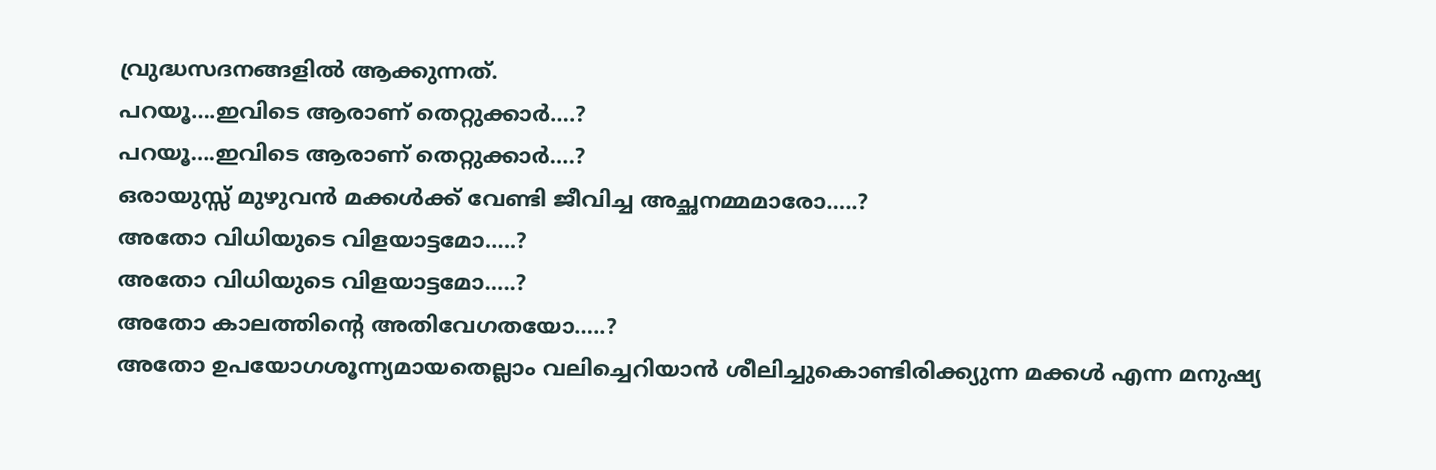വ്രുദ്ധസദനങ്ങളിൽ ആക്കുന്നത്.
പറയൂ….ഇവിടെ ആരാണ് തെറ്റുക്കാർ….?
പറയൂ….ഇവിടെ ആരാണ് തെറ്റുക്കാർ….?
ഒരായുസ്സ് മുഴുവൻ മക്കൾക്ക് വേണ്ടി ജീവിച്ച അച്ഛനമ്മമാരോ…..?
അതോ വിധിയുടെ വിളയാട്ടമോ…..?
അതോ വിധിയുടെ വിളയാട്ടമോ…..?
അതോ കാലത്തിന്റെ അതിവേഗതയോ…..?
അതോ ഉപയോഗശൂന്ന്യമായതെല്ലാം വലിച്ചെറിയാൻ ശീലിച്ചുകൊണ്ടിരിക്ക്യുന്ന മക്കൾ എന്ന മനുഷ്യ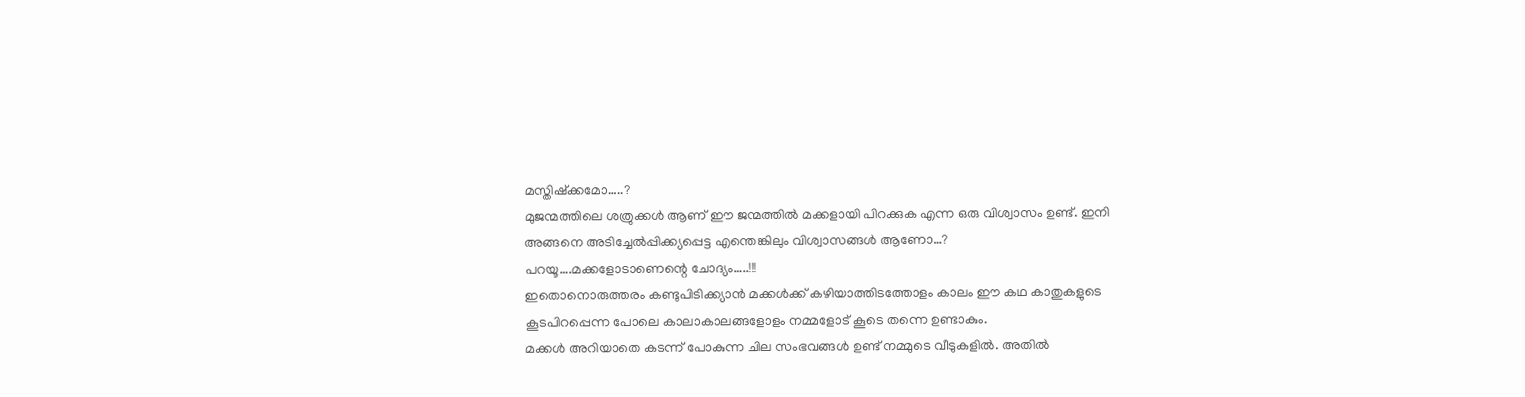മസ്തിഷ്ക്കമോ…..?
മുജന്മത്തിലെ ശത്രുക്കൾ ആണ് ഈ ജന്മത്തിൽ മക്കളായി പിറക്കുക എന്ന ഒരു വിശ്വാസം ഉണ്ട്. ഇനി അങ്ങനെ അടിച്ചേൽപ്പിക്ക്യപ്പെട്ട എന്തെങ്കിലും വിശ്വാസങ്ങൾ ആണോ…?
പറയൂ….മക്കളോടാണെന്റെ ചോദ്യം…..!!!
ഇതൊനൊരുത്തരം കണ്ടുപിടിക്ക്യാൻ മക്കൾക്ക് കഴിയാത്തിടത്തോളം കാലം ഈ കഥ കാതുകളുടെ കൂടപിറപ്പെന്ന പോലെ കാലാകാലങ്ങളോളം നമ്മളോട് കൂടെ തന്നെ ഉണ്ടാകും.
മക്കൾ അറിയാതെ കടന്ന് പോകുന്ന ചില സംഭവങ്ങൾ ഉണ്ട് നമ്മുടെ വീടുകളിൽ. അതിൽ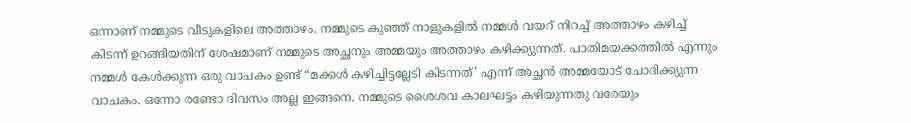ഒന്നാണ് നമ്മുടെ വീടുകളിലെ അത്താഴം. നമ്മുടെ കുഞ്ഞ് നാളുകളിൽ നമ്മൾ വയറ് നിറച്ച് അത്താഴം കഴിച്ച് കിടന്ന് ഉറങ്ങിയതിന് ശേഷമാണ് നമ്മുടെ അച്ഛനും അമ്മയും അത്താഴം കഴിക്ക്യുന്നത്. പാതിമയക്കത്തിൽ എന്നും നമ്മൾ കേൾക്കുന്ന ഒരു വാചകം ഉണ്ട് “മക്കൾ കഴിച്ചിട്ടല്ലേടി കിടന്നത്’ എന്ന് അച്ഛൻ അമ്മയോട് ചോദിക്ക്യുന്ന വാചകം. ഒന്നോ രണ്ടോ ദിവസം അല്ല ഇങ്ങനെ. നമ്മുടെ ശൈശവ കാലഘട്ടം കഴിയുന്നതു വരേയും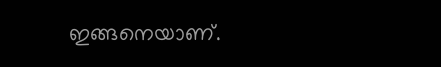ഇങ്ങനെയാണ്.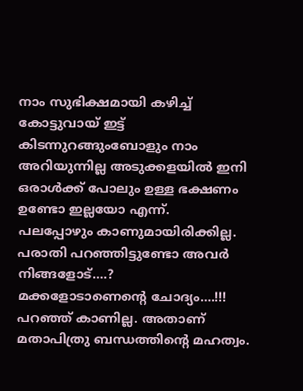നാം സുഭിക്ഷമായി കഴിച്ച് കോട്ടുവായ് ഇട്ട് കിടന്നുറങ്ങുംബോളും നാം അറിയുന്നില്ല അടുക്കളയിൽ ഇനി ഒരാൾക്ക് പോലും ഉള്ള ഭക്ഷണം ഉണ്ടോ ഇല്ലയോ എന്ന്.
പലപ്പോഴും കാണുമായിരിക്കില്ല.
പരാതി പറഞ്ഞിട്ടുണ്ടോ അവർ നിങ്ങളോട്….?
മക്കളോടാണെന്റെ ചോദ്യം….!!!
പറഞ്ഞ് കാണില്ല. അതാണ് മതാപിത്രു ബന്ധത്തിന്റെ മഹത്വം.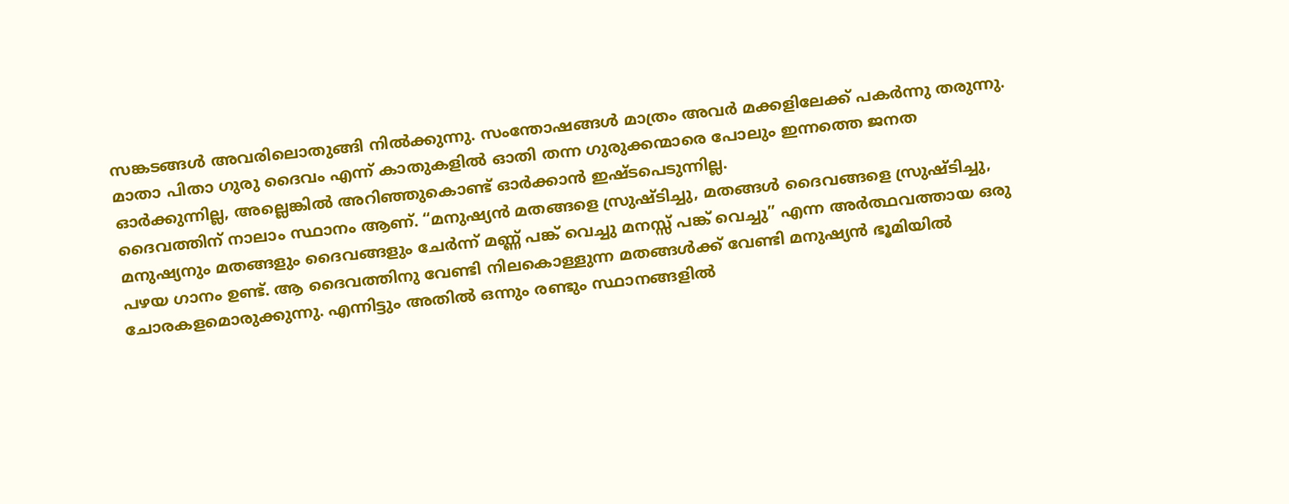സങ്കടങ്ങൾ അവരിലൊതുങ്ങി നിൽക്കുന്നു. സംന്തോഷങ്ങൾ മാത്രം അവർ മക്കളിലേക്ക് പകർന്നു തരുന്നു.
മാതാ പിതാ ഗുരു ദൈവം എന്ന് കാതുകളിൽ ഓതി തന്ന ഗുരുക്കന്മാരെ പോലും ഇന്നത്തെ ജനത ഓർക്കുന്നില്ല, അല്ലെങ്കിൽ അറിഞ്ഞുകൊണ്ട് ഓർക്കാൻ ഇഷ്ടപെടുന്നില്ല.
ദൈവത്തിന് നാലാം സ്ഥാനം ആണ്. “മനുഷ്യൻ മതങ്ങളെ സ്രുഷ്ടിച്ചു, മതങ്ങൾ ദൈവങ്ങളെ സ്രുഷ്ടിച്ചു, മനുഷ്യനും മതങ്ങളും ദൈവങ്ങളും ചേർന്ന് മണ്ണ് പങ്ക് വെച്ചു മനസ്സ് പങ്ക് വെച്ചു” എന്ന അർത്ഥവത്തായ ഒരു പഴയ ഗാനം ഉണ്ട്. ആ ദൈവത്തിനു വേണ്ടി നിലകൊള്ളുന്ന മതങ്ങൾക്ക് വേണ്ടി മനുഷ്യൻ ഭൂമിയിൽ ചോരകളമൊരുക്കുന്നു. എന്നിട്ടും അതിൽ ഒന്നും രണ്ടും സ്ഥാനങ്ങളിൽ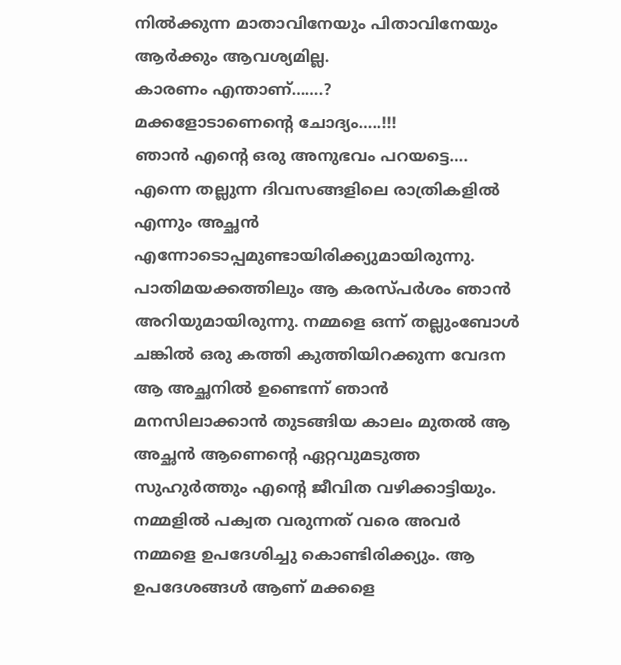നിൽക്കുന്ന മാതാവിനേയും പിതാവിനേയും ആർക്കും ആവശ്യമില്ല.
കാരണം എന്താണ്…….?
മക്കളോടാണെന്റെ ചോദ്യം…..!!!
ഞാൻ എന്റെ ഒരു അനുഭവം പറയട്ടെ….
എന്നെ തല്ലുന്ന ദിവസങ്ങളിലെ രാത്രികളിൽ എന്നും അച്ഛൻ എന്നോടൊപ്പമുണ്ടായിരിക്ക്യുമായിരുന്നു. പാതിമയക്കത്തിലും ആ കരസ്പർശം ഞാൻ അറിയുമായിരുന്നു. നമ്മളെ ഒന്ന് തല്ലുംബോൾ ചങ്കിൽ ഒരു കത്തി കുത്തിയിറക്കുന്ന വേദന ആ അച്ഛനിൽ ഉണ്ടെന്ന് ഞാൻ മനസിലാക്കാൻ തുടങ്ങിയ കാലം മുതൽ ആ അച്ഛൻ ആണെന്റെ ഏറ്റവുമടുത്ത സുഹുർത്തും എന്റെ ജീവിത വഴിക്കാട്ടിയും.
നമ്മളിൽ പക്വത വരുന്നത് വരെ അവർ നമ്മളെ ഉപദേശിച്ചു കൊണ്ടിരിക്ക്യും. ആ ഉപദേശങ്ങൾ ആണ് മക്കളെ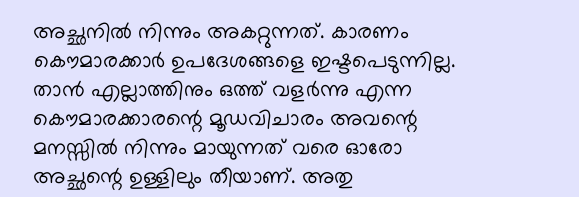അച്ഛനിൽ നിന്നും അകറ്റുന്നത്. കാരണം കൌമാരക്കാർ ഉപദേശങ്ങളെ ഇഷ്ടപെടുന്നില്ല. താൻ എല്ലാത്തിനും ഒത്ത് വളർന്നു എന്ന കൌമാരക്കാരന്റെ മൂഡവിചാരം അവന്റെ മനസ്സിൽ നിന്നും മായുന്നത് വരെ ഓരോ അച്ഛന്റെ ഉള്ളിലും തീയാണ്. അതു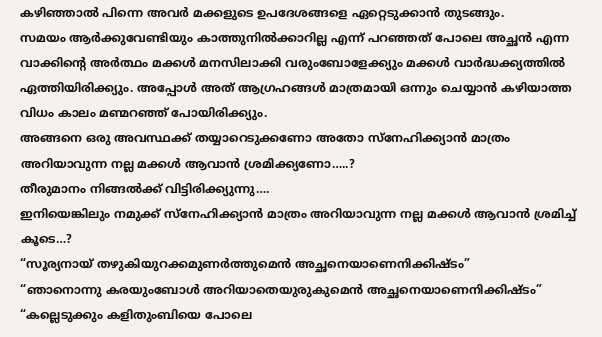കഴിഞ്ഞാൽ പിന്നെ അവർ മക്കളുടെ ഉപദേശങ്ങളെ ഏറ്റെടുക്കാൻ തുടങ്ങും.
സമയം ആർക്കുവേണ്ടിയും കാത്തുനിൽക്കാറില്ല എന്ന് പറഞ്ഞത് പോലെ അച്ഛൻ എന്ന വാക്കിന്റെ അർത്ഥം മക്കൾ മനസിലാക്കി വരുംബോളേക്ക്യും മക്കൾ വാർദ്ധക്ക്യത്തിൽ ഏത്തിയിരിക്ക്യും. അപ്പോൾ അത് ആഗ്രഹങ്ങൾ മാത്രമായി ഒന്നും ചെയ്യാൻ കഴിയാത്ത വിധം കാലം മണ്മറഞ്ഞ് പോയിരിക്ക്യും.
അങ്ങനെ ഒരു അവസ്ഥക്ക് തയ്യാറെടുക്കണോ അതോ സ്നേഹിക്ക്യാൻ മാത്രം അറിയാവുന്ന നല്ല മക്കൾ ആവാൻ ശ്രമിക്ക്യണോ…..?
തീരുമാനം നിങ്ങൽക്ക് വിട്ടിരിക്ക്യുന്നു….
ഇനിയെങ്കിലും നമുക്ക് സ്നേഹിക്ക്യാൻ മാത്രം അറിയാവുന്ന നല്ല മക്കൾ ആവാൻ ശ്രമിച്ച് കൂടെ…?
“സൂര്യനായ് തഴുകിയുറക്കമുണർത്തുമെൻ അച്ഛനെയാണെനിക്കിഷ്ടം”
“ഞാനൊന്നു കരയുംബോൾ അറിയാതെയുരുകുമെൻ അച്ഛനെയാണെനിക്കിഷ്ടം”
“കല്ലെടുക്കും കളിതുംബിയെ പോലെ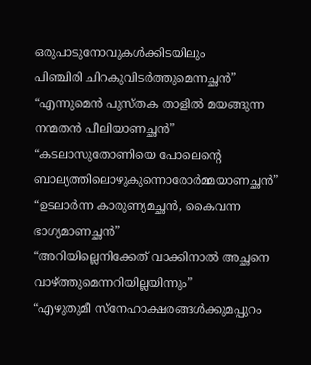ഒരുപാടുനോവുകൾക്കിടയിലും
പിഞ്ചിരി ചിറകുവിടർത്തുമെന്നച്ഛൻ”
“എന്നുമെൻ പുസ്തക താളിൽ മയങ്ങുന്ന നന്മതൻ പീലിയാണച്ഛൻ”
“കടലാസുതോണിയെ പോലെന്റെ ബാല്യത്തിലൊഴുകുന്നൊരോർമ്മയാണച്ഛൻ”
“ഉടലാർന്ന കാരുണ്യമച്ഛൻ, കൈവന്ന ഭാഗ്യമാണച്ഛൻ”
“അറിയില്ലെനിക്കേത് വാക്കിനാൽ അച്ഛനെ വാഴ്ത്തുമെന്നറിയില്ലയിന്നും”
“എഴുതുമീ സ്നേഹാക്ഷരങ്ങൾക്കുമപ്പുറം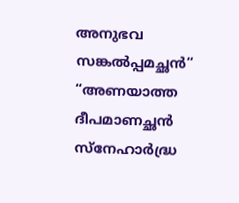അനുഭവ സങ്കൽപ്പമച്ഛൻ“
“അണയാത്ത ദീപമാണച്ഛൻ സ്നേഹാർദ്ധ്ര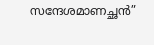സന്ദേശമാണച്ഛൻ”